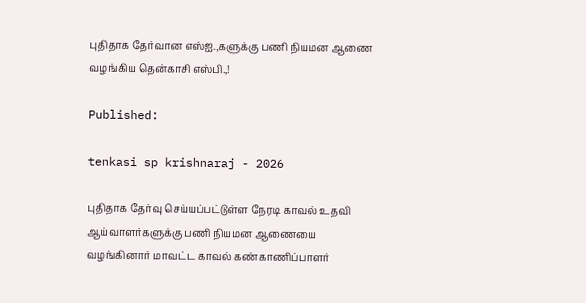புதிதாக தேர்வான எஸ்ஐ.,களுக்கு பணி நியமன ஆணை வழங்கிய தென்காசி எஸ்பி.,!

Published:

tenkasi sp krishnaraj - 2026

புதிதாக தேர்வு செய்யப்பட்டுள்ள நேரடி காவல் உதவி ஆய்வாளர்களுக்கு பணி நியமன ஆணையை வழங்கினார் மாவட்ட காவல் கண்காணிப்பாளர்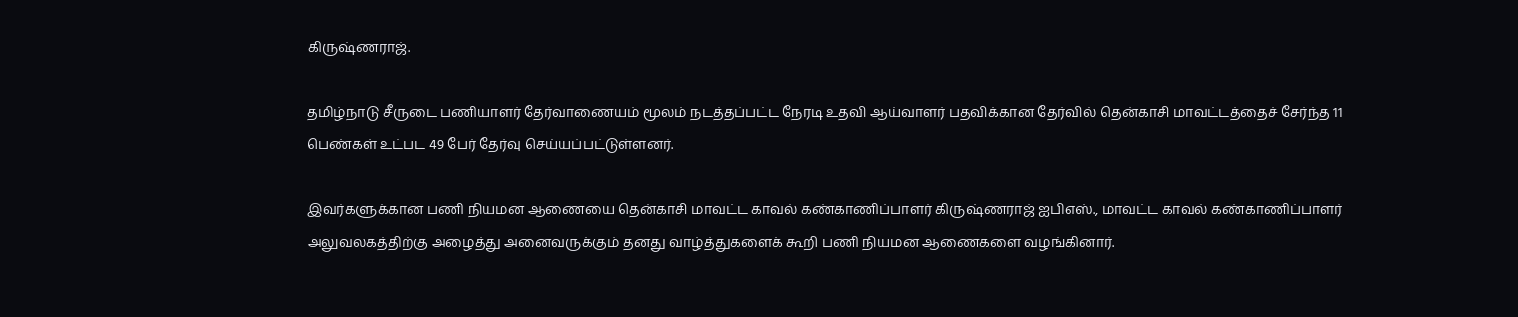கிருஷ்ணராஜ்.

தமிழ்நாடு சீருடை பணியாளர் தேர்வாணையம் மூலம் நடத்தப்பட்ட நேரடி உதவி ஆய்வாளர் பதவிக்கான தேர்வில் தென்காசி மாவட்டத்தைச் சேர்ந்த 11 பெண்கள் உட்பட 49 பேர் தேர்வு செய்யப்பட்டுள்ளனர்.

இவர்களுக்கான பணி நியமன ஆணையை தென்காசி மாவட்ட காவல் கண்காணிப்பாளர் கிருஷ்ணராஜ் ஐபிஎஸ்., மாவட்ட காவல் கண்காணிப்பாளர் அலுவலகத்திற்கு அழைத்து அனைவருக்கும் தனது வாழ்த்துகளைக் கூறி பணி நியமன ஆணைகளை வழங்கினார்.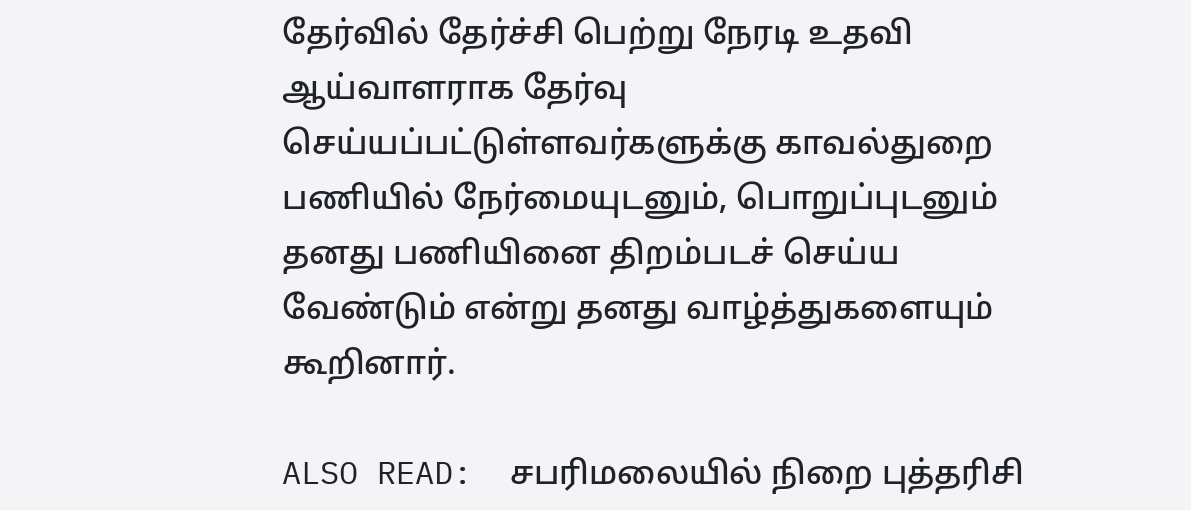தேர்வில் தேர்ச்சி பெற்று நேரடி உதவி ஆய்வாளராக தேர்வு செய்யப்பட்டுள்ளவர்களுக்கு காவல்துறை பணியில் நேர்மையுடனும், பொறுப்புடனும் தனது பணியினை திறம்படச் செய்ய வேண்டும் என்று தனது வாழ்த்துகளையும் கூறினார்.

ALSO READ:  சபரிமலையில் நிறை புத்தரிசி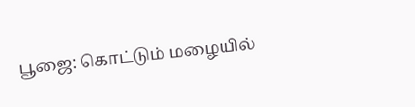பூஜை: கொட்டும் மழையில்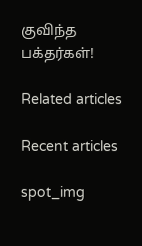குவிந்த பக்தர்கள்!

Related articles

Recent articles

spot_img